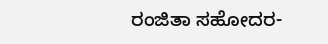ರಂಜಿತಾ ಸಹೋದರ-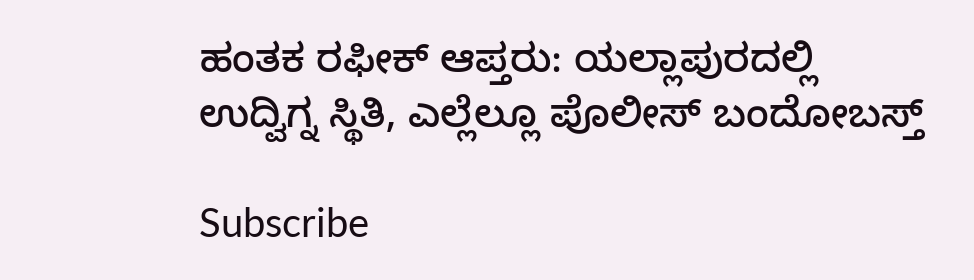ಹಂತಕ ರಫೀಕ್‌ ಆಪ್ತರು: ಯಲ್ಲಾಪುರದಲ್ಲಿ ಉದ್ವಿಗ್ನ ಸ್ಥಿತಿ, ಎಲ್ಲೆಲ್ಲೂ‌ ಪೊಲೀಸ್ ಬಂದೋಬಸ್ತ್

Subscribe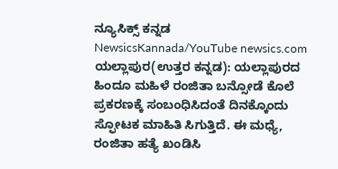ನ್ಯೂಸಿಕ್ಸ್ ಕನ್ನಡ NewsicsKannada/YouTube newsics.com ಯಲ್ಲಾಪುರ(ಉತ್ತರ ಕನ್ನಡ): ಯಲ್ಲಾಪುರದ ಹಿಂದೂ ಮಹಿಳೆ ರಂಜಿತಾ ಬನ್ಸೋಡೆ ಕೊಲೆ ಪ್ರಕರಣಕ್ಕೆ ಸಂಬಂಧಿಸಿದಂತೆ ದಿನಕ್ಕೊಂದು ಸ್ಫೋಟಕ ಮಾಹಿತಿ ಸಿಗುತ್ತಿದೆ. ಈ‌ ಮಧ್ಯೆ, ರಂಜಿತಾ ಹತ್ಯೆ ಖಂಡಿಸಿ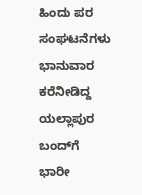ಹಿಂದು ಪರ ಸಂಘಟನೆಗಳು ಭಾನುವಾರ ಕರೆನೀಡಿದ್ದ ಯಲ್ಲಾಪುರ ಬಂದ್‌ಗೆ ಭಾರೀ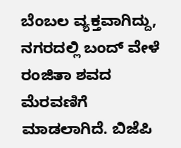ಬೆಂಬಲ ವ್ಯಕ್ತವಾಗಿದ್ದು, ನಗರದಲ್ಲಿ ಬಂದ್ ವೇಳೆ ರಂಜಿತಾ ಶವದ ಮೆರವಣಿಗೆ ಮಾಡಲಾಗಿದೆ. ಬಿಜೆಪಿ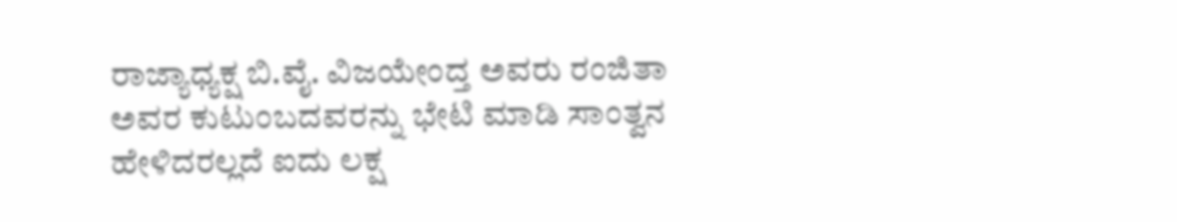ರಾಜ್ಯಾಧ್ಯಕ್ಷ ಬಿ.ವೈ. ವಿಜಯೇಂದ್ತ ಅವರು ರಂಜಿತಾ ಅವರ ಕುಟುಂಬದವರನ್ನು ಭೇಟಿ ಮಾಡಿ ಸಾಂತ್ವನ ಹೇಳಿದರಲ್ಲದೆ ಐದು‌ ಲಕ್ಷ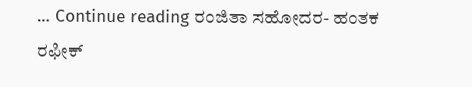… Continue reading ರಂಜಿತಾ ಸಹೋದರ- ಹಂತಕ ರಫೀಕ್‌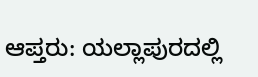ಆಪ್ತರು: ಯಲ್ಲಾಪುರದಲ್ಲಿ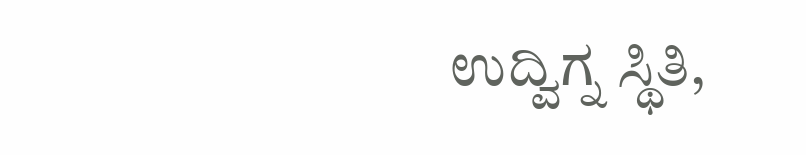ಉದ್ವಿಗ್ನ ಸ್ಥಿತಿ,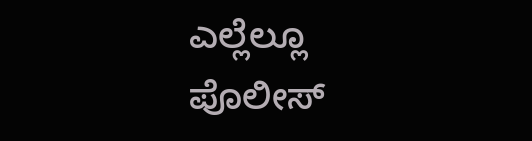ಎಲ್ಲೆಲ್ಲೂ‌ ಪೊಲೀಸ್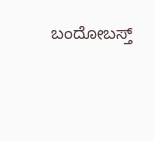ಬಂದೋಬಸ್ತ್